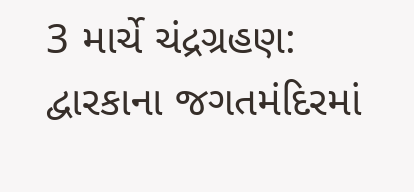3 માર્ચે ચંદ્રગ્રહણ: દ્વારકાના જગતમંદિરમાં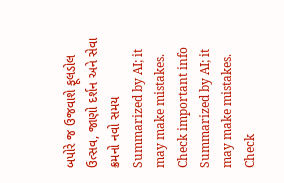બપોરે જ ઉજવાશે ફૂલડોલ ઉત્સવ, જાણો દર્શન અને સેવા ક્રમનો નવો સમય
Summarized by AI; it may make mistakes. Check important info
Summarized by AI; it may make mistakes. Check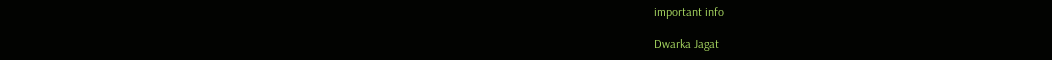important info

Dwarka Jagat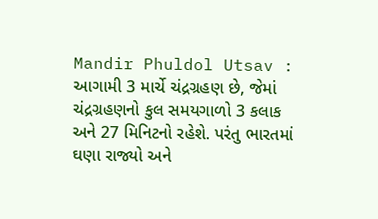Mandir Phuldol Utsav : આગામી 3 માર્ચે ચંદ્રગ્રહણ છે, જેમાં ચંદ્રગ્રહણનો કુલ સમયગાળો 3 કલાક અને 27 મિનિટનો રહેશે. પરંતુ ભારતમાં ઘણા રાજ્યો અને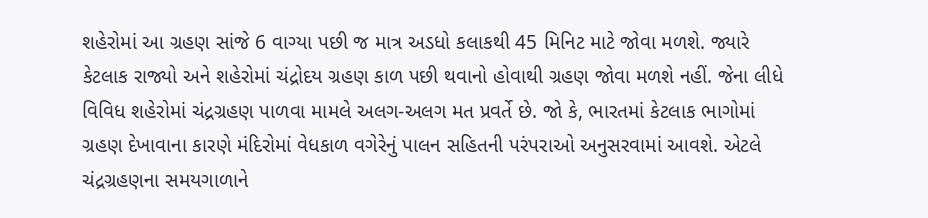શહેરોમાં આ ગ્રહણ સાંજે 6 વાગ્યા પછી જ માત્ર અડધો કલાકથી 45 મિનિટ માટે જોવા મળશે. જ્યારે કેટલાક રાજ્યો અને શહેરોમાં ચંદ્રોદય ગ્રહણ કાળ પછી થવાનો હોવાથી ગ્રહણ જોવા મળશે નહીં. જેના લીધે વિવિધ શહેરોમાં ચંદ્રગ્રહણ પાળવા મામલે અલગ-અલગ મત પ્રવર્તે છે. જો કે, ભારતમાં કેટલાક ભાગોમાં ગ્રહણ દેખાવાના કારણે મંદિરોમાં વેધકાળ વગેરેનું પાલન સહિતની પરંપરાઓ અનુસરવામાં આવશે. એટલે ચંદ્રગ્રહણના સમયગાળાને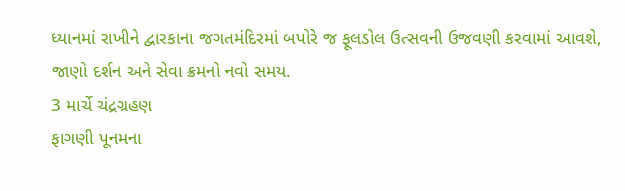ધ્યાનમાં રાખીને દ્વારકાના જગતમંદિરમાં બપોરે જ ફૂલડોલ ઉત્સવની ઉજવણી કરવામાં આવશે, જાણો દર્શન અને સેવા ક્રમનો નવો સમય.
3 માર્ચે ચંદ્રગ્રહણ
ફાગણી પૂનમના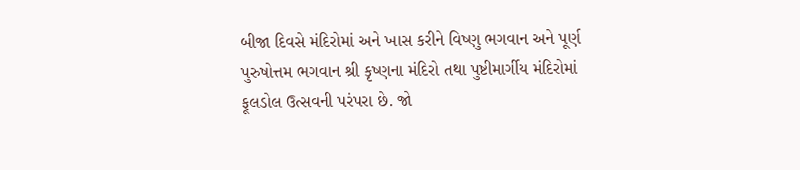બીજા દિવસે મંદિરોમાં અને ખાસ કરીને વિષ્ણુ ભગવાન અને પૂર્ણ પુરુષોત્તમ ભગવાન શ્રી કૃષ્ણના મંદિરો તથા પુષ્ટીમાર્ગીય મંદિરોમાં ફૂલડોલ ઉત્સવની પરંપરા છે. જો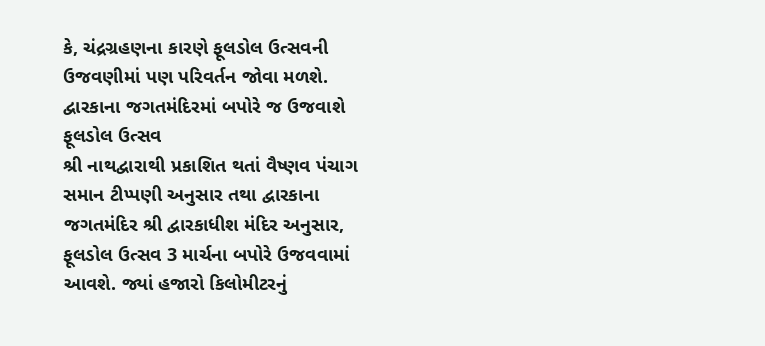કે, ચંદ્રગ્રહણના કારણે ફૂલડોલ ઉત્સવની ઉજવણીમાં પણ પરિવર્તન જોવા મળશે.
દ્વારકાના જગતમંદિરમાં બપોરે જ ઉજવાશે ફૂલડોલ ઉત્સવ
શ્રી નાથદ્વારાથી પ્રકાશિત થતાં વૈષ્ણવ પંચાગ સમાન ટીપ્પણી અનુસાર તથા દ્વારકાના જગતમંદિર શ્રી દ્વારકાધીશ મંદિર અનુસાર, ફૂલડોલ ઉત્સવ 3 માર્ચના બપોરે ઉજવવામાં આવશે. જ્યાં હજારો કિલોમીટરનું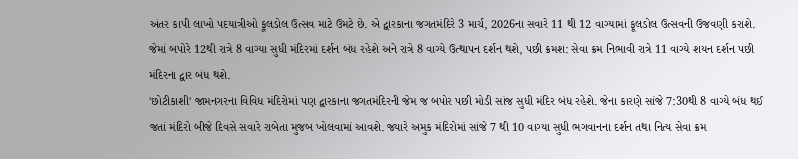અંતર કાપી લાખો પદયાત્રીઓ ફૂલડોલ ઉત્સવ માટે ઉમટે છે. એ દ્વારકાના જગતમંદિરે 3 માર્ચ, 2026ના સવારે 11 થી 12 વાગ્યામાં ફૂલડોલ ઉત્સવની ઉજવણી કરાશે. જેમાં બપોરે 12થી રાત્રે 8 વાગ્યા સુધી મંદિરમાં દર્શન બંધ રહેશે અને રાત્રે 8 વાગ્યે ઉત્થાપન દર્શન થશે, પછી ક્રમશ: સેવા ક્રમ નિભાવી રાત્રે 11 વાગ્યે શયન દર્શન પછી મંદિરના દ્વાર બંધ થશે.
'છોટીકાશી' જામનગરના વિવિધ મંદિરોમાં પણ દ્વારકાના જગતમંદિરની જેમ જ બપોર પછી મોડી સાંજ સુધી મંદિર બંધ રહેશે. જેના કારણે સાંજે 7:30થી 8 વાગ્યે બંધ થઈ જતાં મંદિરો બીજે દિવસે સવારે રાબેતા મુજબ ખોલવામાં આવશે. જ્યારે અમુક મંદિરોમાં સાંજે 7 થી 10 વાગ્યા સુધી ભગવાનના દર્શન તથા નિત્ય સેવા ક્રમ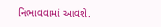નિભાવવામાં આવશે.